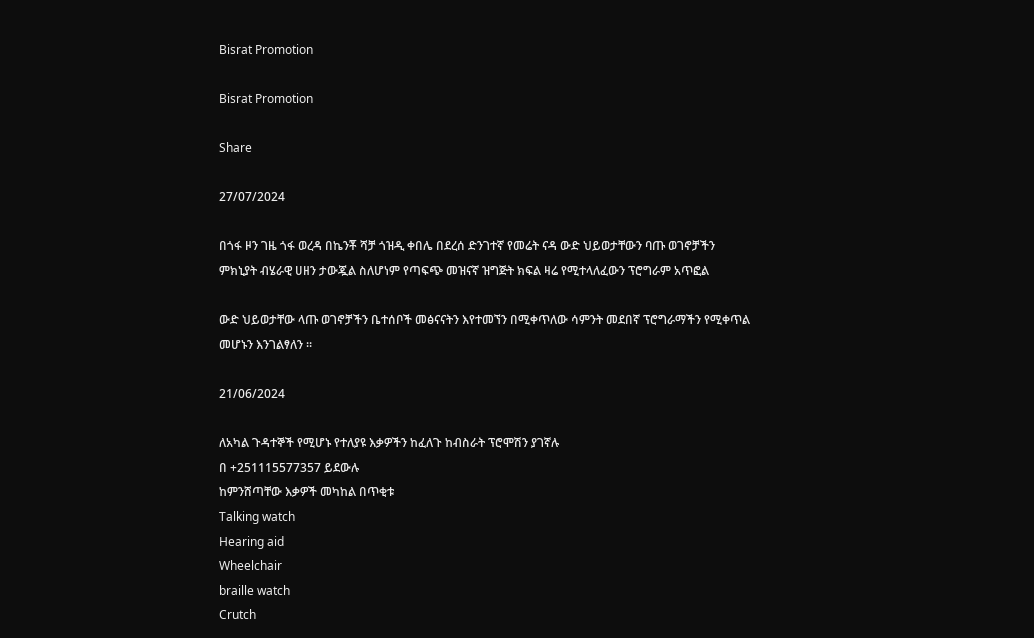Bisrat Promotion

Bisrat Promotion

Share

27/07/2024

በጎፋ ዞን ገዜ ጎፋ ወረዳ በኬንቾ ሻቻ ጎዝዲ ቀበሌ በደረሰ ድንገተኛ የመሬት ናዳ ውድ ህይወታቸውን ባጡ ወገኖቻችን ምክኒያት ብሄራዊ ሀዘን ታውጇል ስለሆነም የጣፍጭ መዝናኛ ዝግጅት ክፍል ዛሬ የሚተላለፈውን ፕሮግራም አጥፎል

ውድ ህይወታቸው ላጡ ወገኖቻችን ቤተሰቦች መፅናናትን እየተመኘን በሚቀጥለው ሳምንት መደበኛ ፕሮግራማችን የሚቀጥል መሆኑን እንገልፃለን ።

21/06/2024

ለአካል ጉዳተኞች የሚሆኑ የተለያዩ እቃዎችን ከፈለጉ ከብስራት ፕሮሞሽን ያገኛሉ
በ +251115577357 ይደውሉ
ከምንሸጣቸው እቃዎች መካከል በጥቂቱ
Talking watch
Hearing aid
Wheelchair
braille watch
Crutch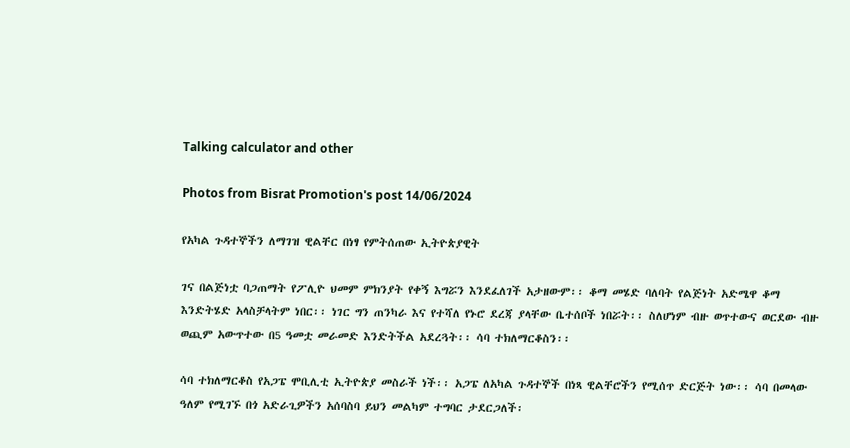Talking calculator and other

Photos from Bisrat Promotion's post 14/06/2024

የአካል ጉዳተኞችን ለማገዝ ዊልቸር በነፃ የምትሰጠው ኢትዮጵያዊት

ገና በልጅነቷ ባጋጠማት የፖሊዮ ህመም ምክንያት የቀኝ እግሯን እንደፈለገች አታዘውም፡፡ ቆማ መሄድ ባለባት የልጅነት አድሜዋ ቆማ እንድትሄድ አላስቻላትም ነበር፡፡ ነገር ግን ጠንካራ እና የተሻለ የኑሮ ደረጃ ያላቸው ቤተሰቦች ነበሯት፡፡ ስለሆነም ብዙ ወጥተውና ወርደው ብዙ ወጪም አውጥተው በ5 ዓመቷ መራመድ እንድትችል አደረጓት፡፡ ሳባ ተክለማርቆስን፡፡

ሳባ ተክለማርቆስ የአጋፔ ሞቢሊቲ ኢትዮጵያ መስራች ነች፡፡ አጋፔ ለአካል ጉዳተኞች በነጻ ዊልቸሮችን የሚሰጥ ድርጅት ነው፡፡ ሳባ በመላው ዓለም የሚገኙ በጎ አድራጊዎችን አሰባስባ ይህን መልካም ተግባር ታደርጋለች፡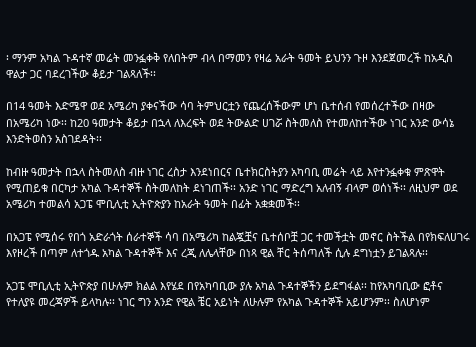፡ ማንም አካል ጉዳተኛ መሬት መንፏቀቅ የለበትም ብላ በማመን የዛሬ አራት ዓመት ይህንን ጉዞ እንደጀመረች ከአዲስ ዋልታ ጋር ባደረገችው ቆይታ ገልጻለች፡፡

በ14 ዓመት እድሜዋ ወደ አሜሪካ ያቀናችው ሳባ ትምህርቷን የጨረሰችውም ሆነ ቤተሰብ የመሰረተችው በዛው በአሜሪካ ነው፡፡ ከ20 ዓመታት ቆይታ በኋላ ለእረፍት ወደ ትውልድ ሀገሯ ስትመለስ የተመለከተችው ነገር አንድ ውሳኔ እንድትወስን አስገደዳት፡፡

ከብዙ ዓመታት በኋላ ስትመለስ ብዙ ነገር ረስታ እንደነበርና ቤተክርስትያን አካባቢ መሬት ላይ እየተንፏቀቁ ምጽዋት የሚጠይቁ በርካታ አካል ጉዳተኞች ስትመለከት ደነገጠች፡፡ አንድ ነገር ማድረግ አለብኝ ብላም ወሰነች፡፡ ለዚህም ወደ አሜሪካ ተመልሳ አጋፔ ሞቢሊቲ ኢትዮጵያን ከአራት ዓመት በፊት አቋቋመች፡፡

በአጋፔ የሚሰሩ የበጎ አድራጎት ሰራተኞች ሳባ በአሜሪካ ከልጇቿና ቤተሰቦቿ ጋር ተመችቷት መኖር ስትችል በየክፍለሀገሩ እየዞረች በጣም ለተጎዱ አካል ጉዳተኞች እና ረጂ ለሌላቸው በነጻ ዊል ቸር ትሰጣለች ሲሉ ደግነቷን ይገልጻሉ፡፡

አጋፔ ሞቢሊቲ ኢትዮጵያ በሁሉም ክልል እየሄደ በየአካባቢው ያሉ አካል ጉዳተኞችን ይደግፋል፡፡ ከየአካባቢው ፎቶና የተለያዩ መረጃዎች ይላካሉ፡፡ ነገር ግን አንድ የዊል ቼር አይነት ለሁሉም የአካል ጉዳተኞች አይሆንም፡፡ ስለሆነም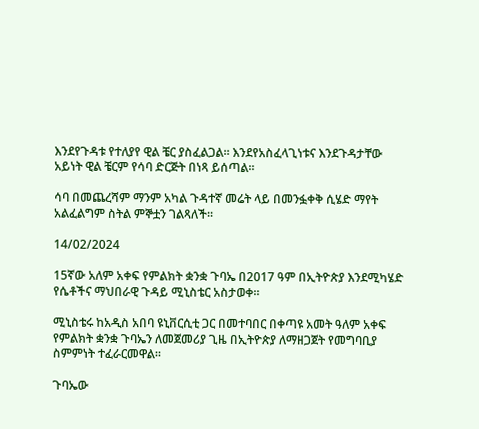እንደየጉዳቱ የተለያየ ዊል ቼር ያስፈልጋል፡፡ እንደየአስፈላጊነቱና እንደጉዳታቸው አይነት ዊል ቼርም የሳባ ድርጅት በነጻ ይሰጣል፡፡

ሳባ በመጨረሻም ማንም አካል ጉዳተኛ መሬት ላይ በመንፏቀቅ ሲሄድ ማየት አልፈልግም ስትል ምኞቷን ገልጻለች፡፡

14/02/2024

15ኛው አለም አቀፍ የምልክት ቋንቋ ጉባኤ በ2017 ዓም በኢትዮጵያ እንደሚካሄድ የሴቶችና ማህበራዊ ጉዳይ ሚኒስቴር አስታወቀ።

ሚኒስቴሩ ከአዲስ አበባ ዩኒቨርሲቲ ጋር በመተባበር በቀጣዩ አመት ዓለም አቀፍ የምልክት ቋንቋ ጉባኤን ለመጀመሪያ ጊዜ በኢትዮጵያ ለማዘጋጀት የመግባቢያ ስምምነት ተፈራርመዋል።

ጉባኤው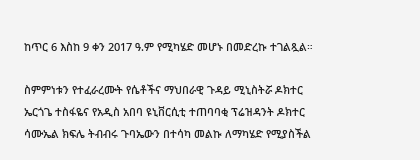ከጥር 6 እስከ 9 ቀን 2017 ዓ.ም የሚካሄድ መሆኑ በመድረኩ ተገልጿል።

ስምምነቱን የተፈራረሙት የሴቶችና ማህበራዊ ጉዳይ ሚኒስትሯ ዶክተር ኤርጎጌ ተስፋዬና የአዲስ አበባ ዩኒቨርሲቲ ተጠባባቂ ፕሬዝዳንት ዶክተር ሳሙኤል ክፍሌ ትብብሩ ጉባኤውን በተሳካ መልኩ ለማካሄድ የሚያስችል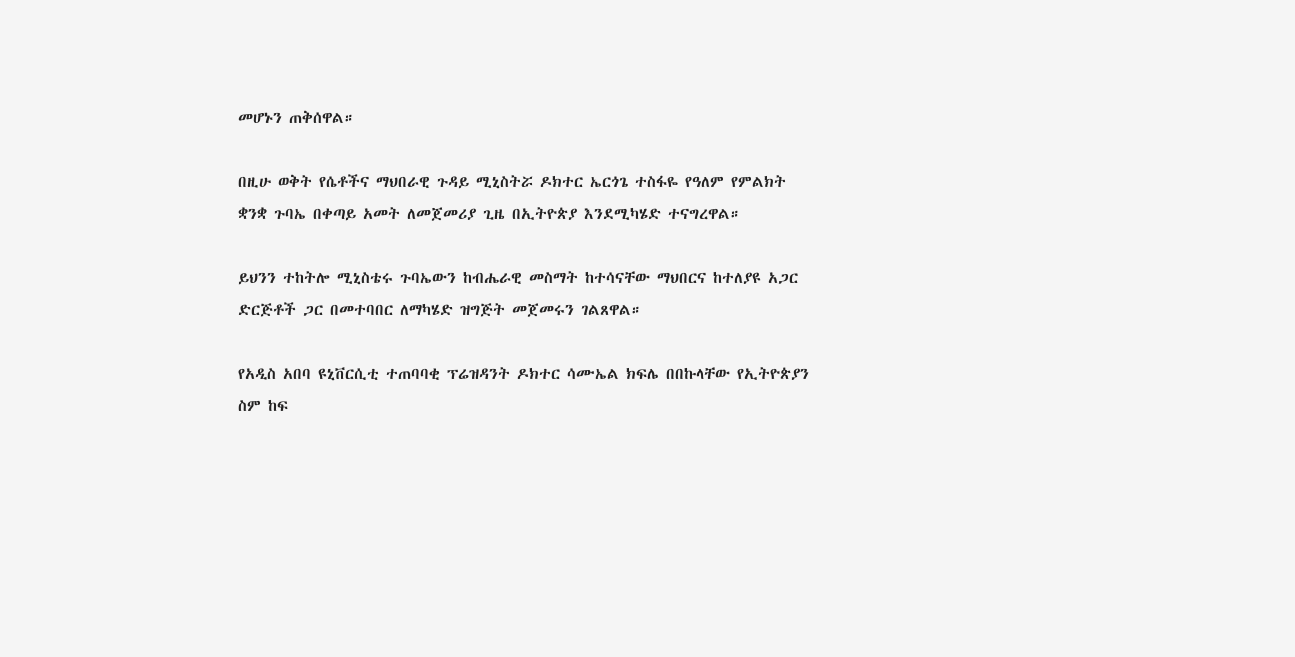መሆኑን ጠቅሰዋል።

በዚሁ ወቅት የሴቶችና ማህበራዊ ጉዳይ ሚኒስትሯ ዶክተር ኤርጎጌ ተስፋዬ የዓለም የምልክት ቋንቋ ጉባኤ በቀጣይ አመት ለመጀመሪያ ጊዜ በኢትዮጵያ እንደሚካሄድ ተናግረዋል።

ይህንን ተከትሎ ሚኒስቴሩ ጉባኤውን ከብሔራዊ መስማት ከተሳናቸው ማህበርና ከተለያዩ አጋር ድርጅቶች ጋር በመተባበር ለማካሄድ ዝግጅት መጀመሩን ገልጸዋል።

የአዲስ አበባ ዩኒቨርሲቲ ተጠባባቂ ፕሬዝዳንት ዶክተር ሳሙኤል ክፍሌ በበኩላቸው የኢትዮጵያን ስም ከፍ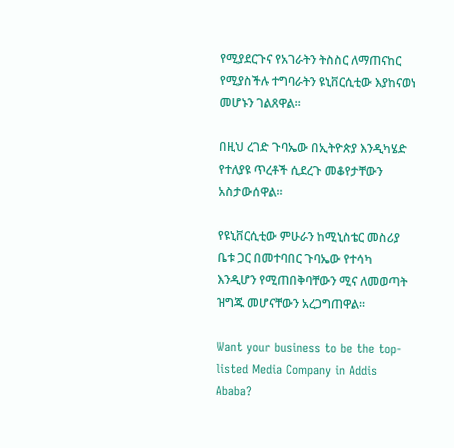የሚያደርጉና የአገራትን ትስስር ለማጠናከር የሚያስችሉ ተግባራትን ዩኒቨርሲቲው እያከናወነ መሆኑን ገልጸዋል።

በዚህ ረገድ ጉባኤው በኢትዮጵያ እንዲካሄድ የተለያዩ ጥረቶች ሲደረጉ መቆየታቸውን አስታውሰዋል።

የዩኒቨርሲቲው ምሁራን ከሚኒስቴር መስሪያ ቤቱ ጋር በመተባበር ጉባኤው የተሳካ እንዲሆን የሚጠበቅባቸውን ሚና ለመወጣት ዝግጁ መሆናቸውን አረጋግጠዋል።

Want your business to be the top-listed Media Company in Addis Ababa?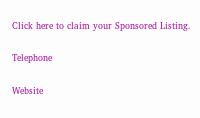Click here to claim your Sponsored Listing.

Telephone

Website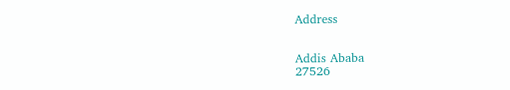Address


Addis Ababa
27526